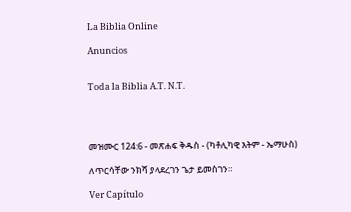La Biblia Online

Anuncios


Toda la Biblia A.T. N.T.




መዝሙር 124:6 - መጽሐፍ ቅዱስ - (ካቶሊካዊ እትም - ኤማሁስ)

ለጥርሳቸው ንክሻ ያላደረገን ጌታ ይመስገን።

Ver Capítulo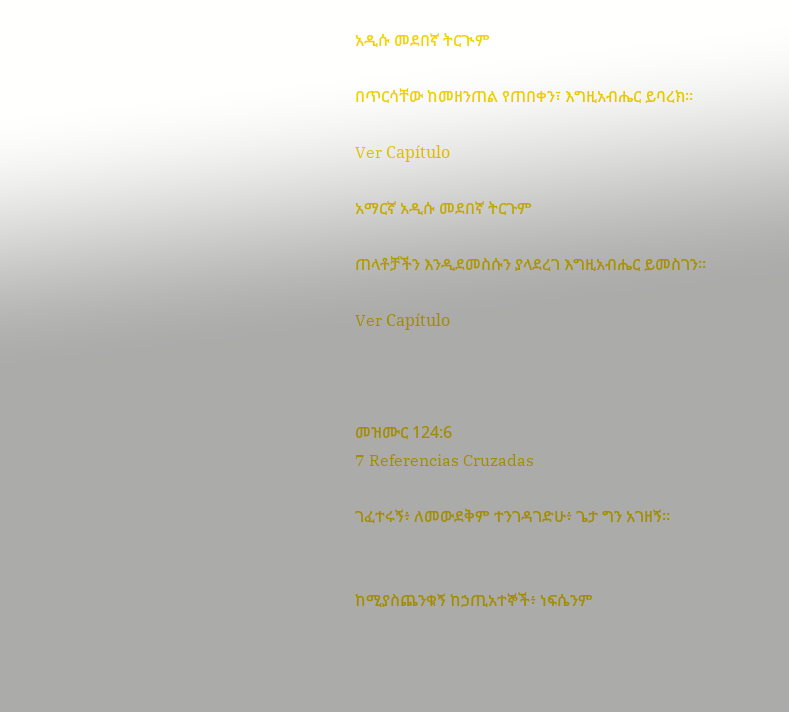አዲሱ መደበኛ ትርጒም

በጥርሳቸው ከመዘንጠል የጠበቀን፣ እግዚአብሔር ይባረክ።

Ver Capítulo

አማርኛ አዲሱ መደበኛ ትርጉም

ጠላቶቻችን እንዲደመስሱን ያላደረገ እግዚአብሔር ይመስገን።

Ver Capítulo



መዝሙር 124:6
7 Referencias Cruzadas

ገፈተሩኝ፥ ለመውደቅም ተንገዳገድሁ፥ ጌታ ግን አገዘኝ።


ከሚያስጨንቁኝ ከኃጢአተኞች፥ ነፍሴንም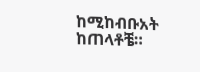ከሚከብቡአት ከጠላቶቼ።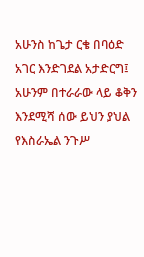አሁንስ ከጌታ ርቄ በባዕድ አገር እንድገደል አታድርግ፤ አሁንም በተራራው ላይ ቆቅን እንደሚሻ ሰው ይህን ያህል የእስራኤል ንጉሥ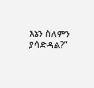እኔን ስለምን ያሳድዳል?”